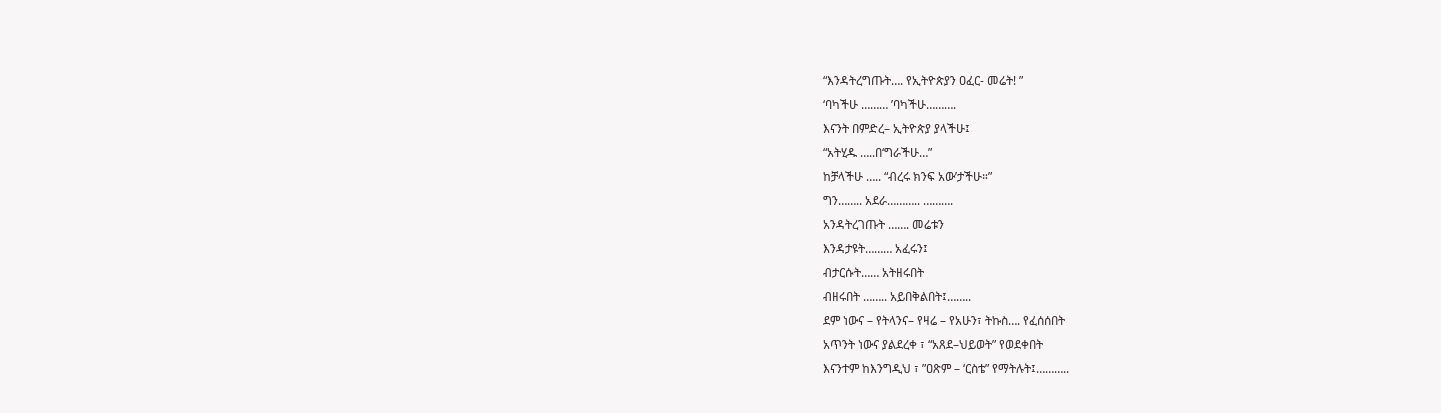“እንዳትረግጡት…. የኢትዮጵያን ዐፈር- መሬት! ”
‘ባካችሁ ……… ’ባካችሁ……….
እናንት በምድረ– ኢትዮጵያ ያላችሁ፤
“አትሂዱ …..በ‘ግራችሁ…”
ከቻላችሁ ….. “ብረሩ ክንፍ አው’ታችሁ።”
ግን…….. አደራ……….. ……….
አንዳትረገጡት ……. መሬቱን
እንዳታዩት……… አፈሩን፤
ብታርሱት…… አትዘሩበት
ብዘሩበት …….. አይበቅልበት፤……..
ደም ነውና – የትላንና– የዛሬ – የአሁን፣ ትኩስ…. የፈሰሰበት
አጥንት ነውና ያልደረቀ ፣ “አጸደ–ህይወት” የወደቀበት
እናንተም ከእንግዲህ ፣ ”ዐጽም – ‘ርስቴ” የማትሉት፤………..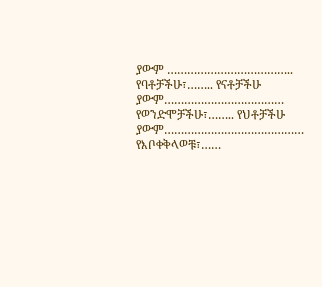ያውም ………………………………..
የባቶቻችሁ፣…….. የናቶቻችሁ
ያውም………………………………
የወንድሞቻችሁ፣…….. የህቶቻችሁ
ያውም……………………………………
የእቦቀቅላወቹ፣……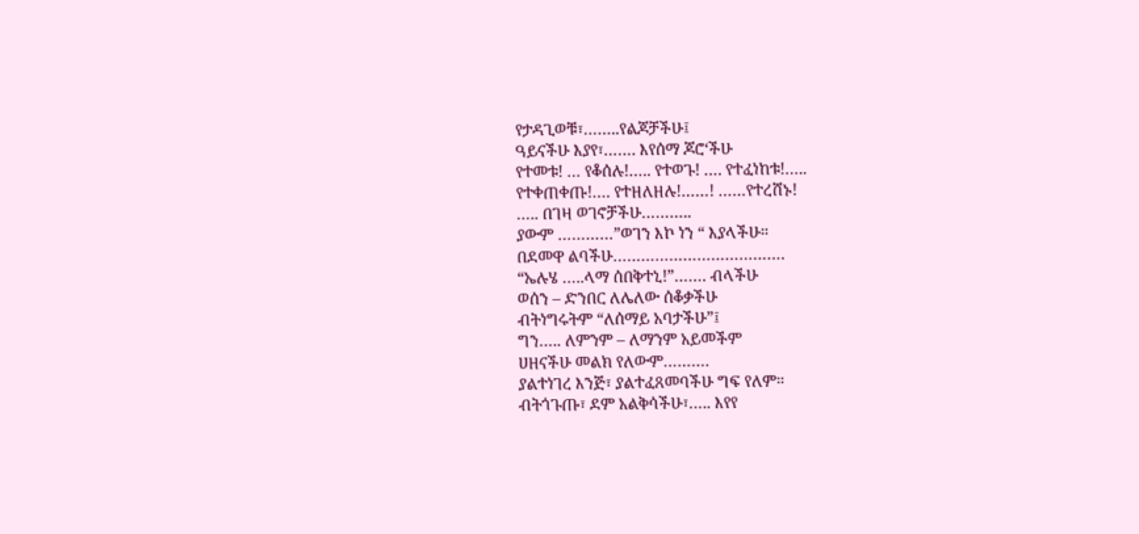የታዳጊወቹ፣……..የልጆቻችሁ፤
ዓይናችሁ እያየ፣……. እየሰማ ጆሮ‘ችሁ
የተመቱ! … የቆሰሉ!….. የተወጉ! …. የተፈነከቱ!…..
የተቀጠቀጡ!…. የተዘለዘሉ!……! ……የተረሸኑ!
….. በገዛ ወገኖቻችሁ………..
ያውም …………”ወገን እኮ ነን “ እያላችሁ።
በደመዋ ልባችሁ……………………………….
“ኤሉሄ …..ላማ ሰበቅተኒ!”……. ብላችሁ
ወሰን – ድንበር ለሌለው ሰቆቃችሁ
ብትነግሩትም “ለሰማይ አባታችሁ”፤
ግን….. ለምንም – ለማንም አይመችም
ሀዘናችሁ መልክ የለውም……….
ያልተነገረ እንጅ፣ ያልተፈጸመባችሁ ግፍ የለም።
ብትጎጉጡ፣ ደም አልቅሳችሁ፣….. እየየ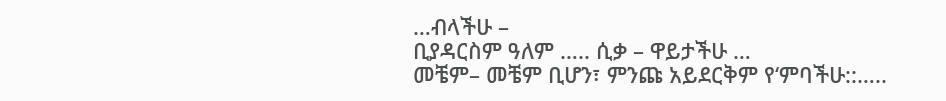…ብላችሁ –
ቢያዳርስም ዓለም ….. ሲቃ – ዋይታችሁ …
መቼም– መቼም ቢሆን፣ ምንጩ አይደርቅም የ‘ምባችሁ::…..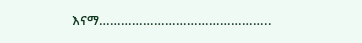እናማ………………………………………..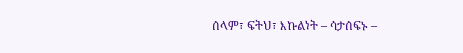ሰላም፣ ፍትህ፣ እኩልነት – ሳታሰፍኑ –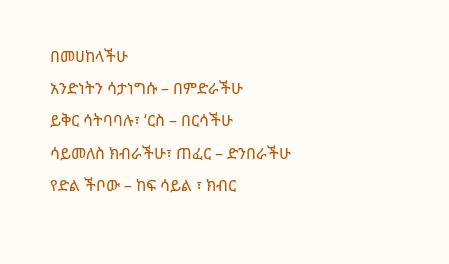በመሀከላችሁ
አንድነትን ሳታነግሱ – በምድራችሁ
ይቅር ሳትባባሉ፣ ‘ርስ – በርሳችሁ
ሳይመለስ ክብራችሁ፣ ጠፈር – ድንበራችሁ
የድል ችቦው – ከፍ ሳይል ፣ ክብር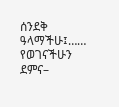ሰንደቅ ዓላማችሁ፤……
የወገናችሁን ደምና–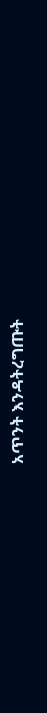አጥንት እንዳትረግጡት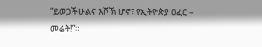“ይወጋችሁልና እሾኽ ሆኖ፣ የኢትዮጵያ ዐፈር – መሬት!”።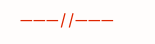———//———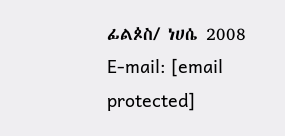ፊልጶስ/ ነሀሴ 2008
E-mail: [email protected]